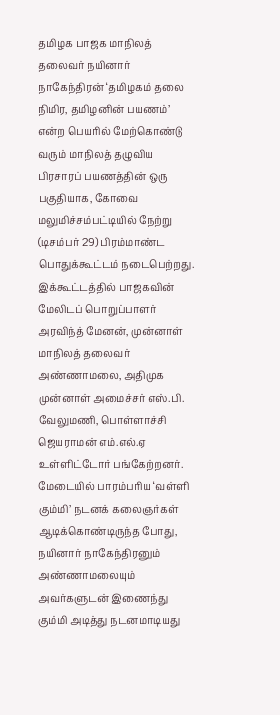தமிழக பாஜக மாநிலத் தலைவர் நயினார் நாகேந்திரன் ‘தமிழகம் தலை நிமிர, தமிழனின் பயணம்’ என்ற பெயரில் மேற்கொண்டு வரும் மாநிலத் தழுவிய பிரசாரப் பயணத்தின் ஒரு பகுதியாக, கோவை மலுமிச்சம்பட்டியில் நேற்று (டிசம்பர் 29) பிரம்மாண்ட பொதுக்கூட்டம் நடைபெற்றது.
இக்கூட்டத்தில் பாஜகவின் மேலிடப் பொறுப்பாளர் அரவிந்த் மேனன், முன்னாள் மாநிலத் தலைவர் அண்ணாமலை, அதிமுக முன்னாள் அமைச்சர் எஸ்.பி. வேலுமணி, பொள்ளாச்சி ஜெயராமன் எம்.எல்.ஏ உள்ளிட்டோர் பங்கேற்றனர். மேடையில் பாரம்பரிய ‘வள்ளி கும்மி’ நடனக் கலைஞர்கள் ஆடிக்கொண்டிருந்த போது, நயினார் நாகேந்திரனும் அண்ணாமலையும் அவர்களுடன் இணைந்து கும்மி அடித்து நடனமாடியது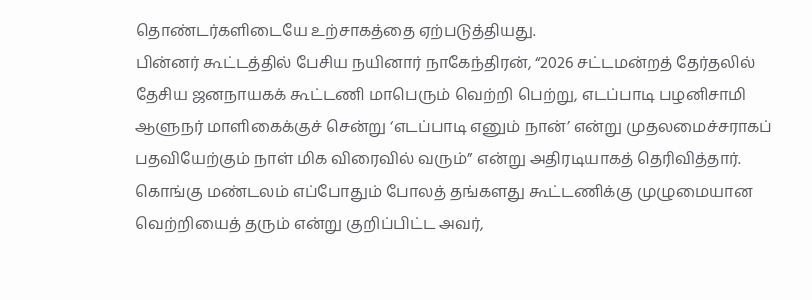தொண்டர்களிடையே உற்சாகத்தை ஏற்படுத்தியது.
பின்னர் கூட்டத்தில் பேசிய நயினார் நாகேந்திரன், “2026 சட்டமன்றத் தேர்தலில் தேசிய ஜனநாயகக் கூட்டணி மாபெரும் வெற்றி பெற்று, எடப்பாடி பழனிசாமி ஆளுநர் மாளிகைக்குச் சென்று ‘எடப்பாடி எனும் நான்’ என்று முதலமைச்சராகப் பதவியேற்கும் நாள் மிக விரைவில் வரும்” என்று அதிரடியாகத் தெரிவித்தார்.
கொங்கு மண்டலம் எப்போதும் போலத் தங்களது கூட்டணிக்கு முழுமையான வெற்றியைத் தரும் என்று குறிப்பிட்ட அவர்,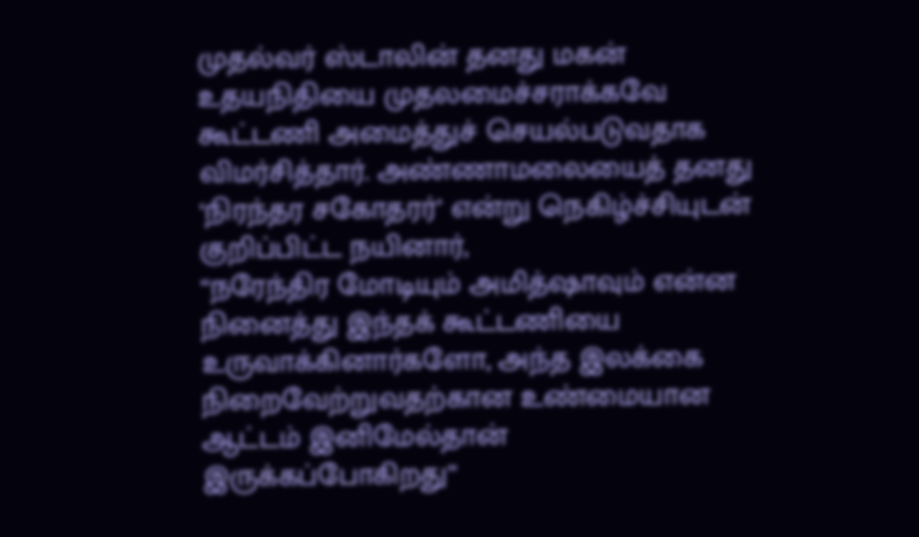முதல்வர் ஸ்டாலின் தனது மகன் உதயநிதியை முதலமைச்சராக்கவே கூட்டணி அமைத்துச் செயல்படுவதாக விமர்சித்தார். அண்ணாமலையைத் தனது ‘நிரந்தர சகோதரர்’ என்று நெகிழ்ச்சியுடன் குறிப்பிட்ட நயினார்,
“நரேந்திர மோடியும் அமித்ஷாவும் என்ன நினைத்து இந்தக் கூட்டணியை உருவாக்கினார்களோ, அந்த இலக்கை நிறைவேற்றுவதற்கான உண்மையான ஆட்டம் இனிமேல்தான் இருக்கப்போகிறது”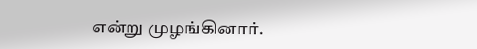என்று முழங்கினார்.